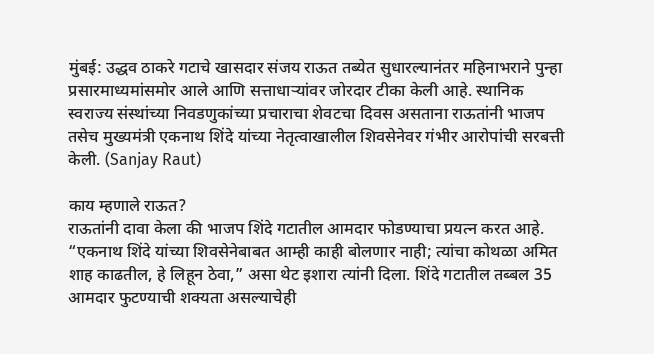मुंबई: उद्धव ठाकरे गटाचे खासदार संजय राऊत तब्येत सुधारल्यानंतर महिनाभराने पुन्हा प्रसारमाध्यमांसमोर आले आणि सत्ताधाऱ्यांवर जोरदार टीका केली आहे. स्थानिक स्वराज्य संस्थांच्या निवडणुकांच्या प्रचाराचा शेवटचा दिवस असताना राऊतांनी भाजप तसेच मुख्यमंत्री एकनाथ शिंदे यांच्या नेतृत्वाखालील शिवसेनेवर गंभीर आरोपांची सरबत्ती केली. (Sanjay Raut)

काय म्हणाले राऊत?
राऊतांनी दावा केला की भाजप शिंदे गटातील आमदार फोडण्याचा प्रयत्न करत आहे. “एकनाथ शिंदे यांच्या शिवसेनेबाबत आम्ही काही बोलणार नाही; त्यांचा कोथळा अमित शाह काढतील, हे लिहून ठेवा,” असा थेट इशारा त्यांनी दिला. शिंदे गटातील तब्बल 35 आमदार फुटण्याची शक्यता असल्याचेही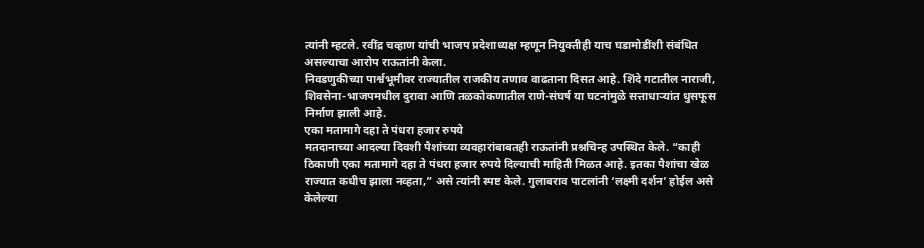त्यांनी म्हटले. रवींद्र चव्हाण यांची भाजप प्रदेशाध्यक्ष म्हणून नियुक्तीही याच घडामोडींशी संबंधित असल्याचा आरोप राऊतांनी केला.
निवडणुकीच्या पार्श्वभूमीवर राज्यातील राजकीय तणाव वाढताना दिसत आहे. शिंदे गटातील नाराजी, शिवसेना-भाजपमधील दुरावा आणि तळकोकणातील राणे-संघर्ष या घटनांमुळे सत्ताधाऱ्यांत धुसफूस निर्माण झाली आहे.
एका मतामागे दहा ते पंधरा हजार रुपये
मतदानाच्या आदल्या दिवशी पैशांच्या व्यवहारांबाबतही राऊतांनी प्रश्नचिन्ह उपस्थित केले. “काही ठिकाणी एका मतामागे दहा ते पंधरा हजार रुपये दिल्याची माहिती मिळत आहे. इतका पैशांचा खेळ राज्यात कधीच झाला नव्हता,” असे त्यांनी स्पष्ट केले. गुलाबराव पाटलांनी ‘लक्ष्मी दर्शन’ होईल असे केलेल्या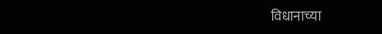विधानाच्या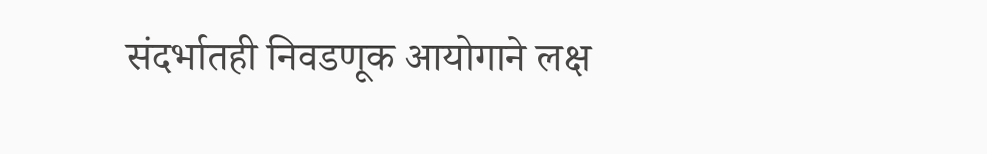संदर्भातही निवडणूक आयोगाने लक्ष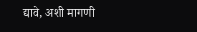द्यावे, अशी मागणी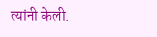त्यांनी केली.